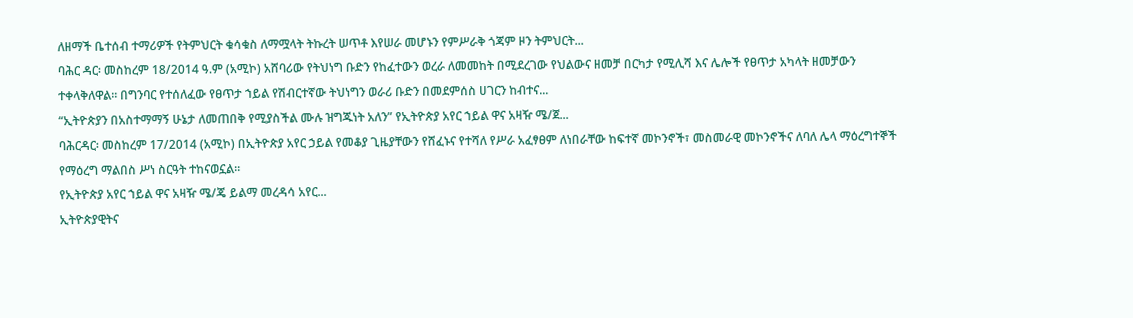ለዘማች ቤተሰብ ተማሪዎች የትምህርት ቁሳቁስ ለማሟላት ትኩረት ሠጥቶ እየሠራ መሆኑን የምሥራቅ ጎጃም ዞን ትምህርት...
ባሕር ዳር፡ መስከረም 18/2014 ዓ.ም (አሚኮ) አሸባሪው የትህነግ ቡድን የከፈተውን ወረራ ለመመከት በሚደረገው የህልውና ዘመቻ በርካታ የሚሊሻ እና ሌሎች የፀጥታ አካላት ዘመቻውን ተቀላቅለዋል፡፡ በግንባር የተሰለፈው የፀጥታ ኀይል የሽብርተኛው ትህነግን ወራሪ ቡድን በመደምሰስ ሀገርን ከብተና...
“ኢትዮጵያን በአስተማማኝ ሁኔታ ለመጠበቅ የሚያስችል ሙሉ ዝግጁነት አለን” የኢትዮጵያ አየር ኀይል ዋና አዛዥ ሜ/ጀ...
ባሕርዳር፡ መስከረም 17/2014 (አሚኮ) በኢትዮጵያ አየር ኃይል የመቆያ ጊዜያቸውን የሸፈኑና የተሻለ የሥራ አፈፃፀም ለነበራቸው ከፍተኛ መኮንኖች፣ መስመራዊ መኮንኖችና ለባለ ሌላ ማዕረግተኞች የማዕረግ ማልበስ ሥነ ስርዓት ተከናወኗል።
የኢትዮጵያ አየር ኀይል ዋና አዛዥ ሜ/ጄ ይልማ መረዳሳ አየር...
ኢትዮጵያዊትና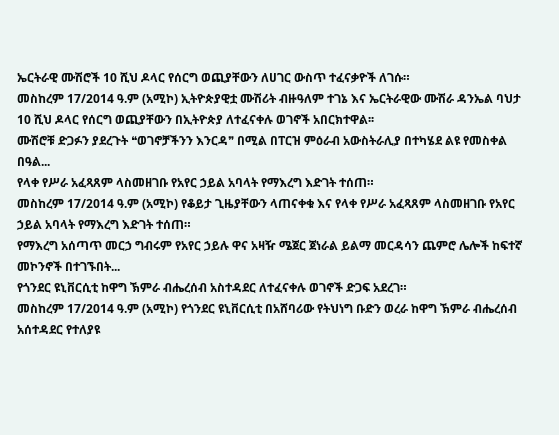ኤርትራዊ ሙሽሮች 10 ሺህ ዶላር የሰርግ ወጪያቸውን ለሀገር ውስጥ ተፈናቃዮች ለገሱ።
መስከረም 17/2014 ዓ.ም (አሚኮ) ኢትዮጵያዊቷ ሙሽሪት ብዙዓለም ተገኔ እና ኤርትራዊው ሙሽራ ዳንኤል ባህታ 10 ሺህ ዶላር የሰርግ ወጪያቸውን በኢትዮጵያ ለተፈናቀሉ ወገኖች አበርክተዋል፡፡
ሙሽሮቹ ድጋፉን ያደረጉት ❝ወገኖቻችንን እንርዳ❞ በሚል በፐርዝ ምዕራብ አውስትራሊያ በተካሄደ ልዩ የመስቀል በዓል...
የላቀ የሥራ አፈጻጸም ላስመዘገቡ የአየር ኃይል አባላት የማእረግ እድገት ተሰጠ።
መስከረም 17/2014 ዓ.ም (አሚኮ) የቆይታ ጊዜያቸውን ላጠናቀቁ እና የላቀ የሥራ አፈጻጸም ላስመዘገቡ የአየር ኃይል አባላት የማእረግ እድገት ተሰጠ።
የማእረግ አሰጣጥ መርኃ ግብሩም የአየር ኃይሉ ዋና አዛዥ ሜጀር ጀነራል ይልማ መርዳሳን ጨምሮ ሌሎች ከፍተኛ መኮንኖች በተገኙበት...
የጎንደር ዩኒቨርሲቲ ከዋግ ኽምራ ብሔረሰብ አስተዳደር ለተፈናቀሉ ወገኖች ድጋፍ አደረገ።
መስከረም 17/2014 ዓ.ም (አሚኮ) የጎንደር ዩኒቨርሲቲ በአሸባሪው የትህነግ ቡድን ወረራ ከዋግ ኽምራ ብሔረሰብ አሰተዳደር የተለያዩ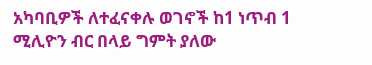አካባቢዎች ለተፈናቀሉ ወገኖች ከ1 ነጥብ 1 ሚሊዮን ብር በላይ ግምት ያለው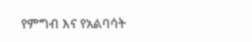የምግብ እና የአልባሳት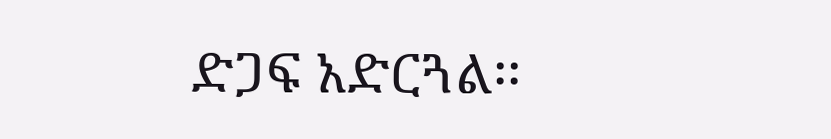ድጋፍ አድርጓል፡፡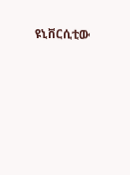ዩኒቨርሲቲው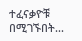ተፈናቃዮቹ በሚገኙበት...